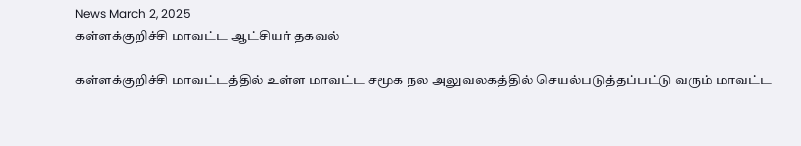News March 2, 2025
கள்ளக்குறிச்சி மாவட்ட ஆட்சியர் தகவல்

கள்ளக்குறிச்சி மாவட்டத்தில் உள்ள மாவட்ட சமூக நல அலுவலகத்தில் செயல்படுத்தப்பட்டு வரும் மாவட்ட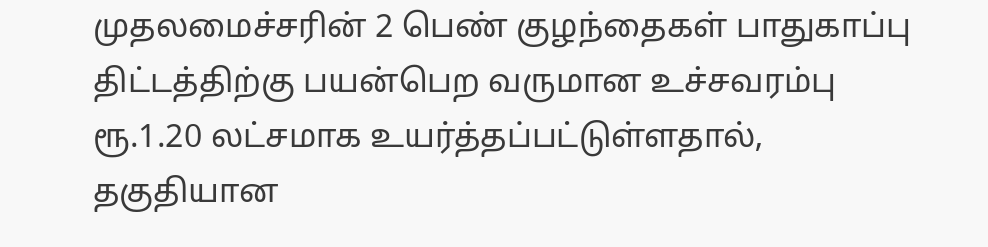முதலமைச்சரின் 2 பெண் குழந்தைகள் பாதுகாப்பு திட்டத்திற்கு பயன்பெற வருமான உச்சவரம்பு ரூ.1.20 லட்சமாக உயர்த்தப்பட்டுள்ளதால், தகுதியான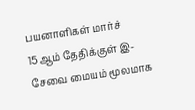பயனாளிகள் மார்ச் 15ஆம் தேதிக்குள் இ-சேவை மையம் மூலமாக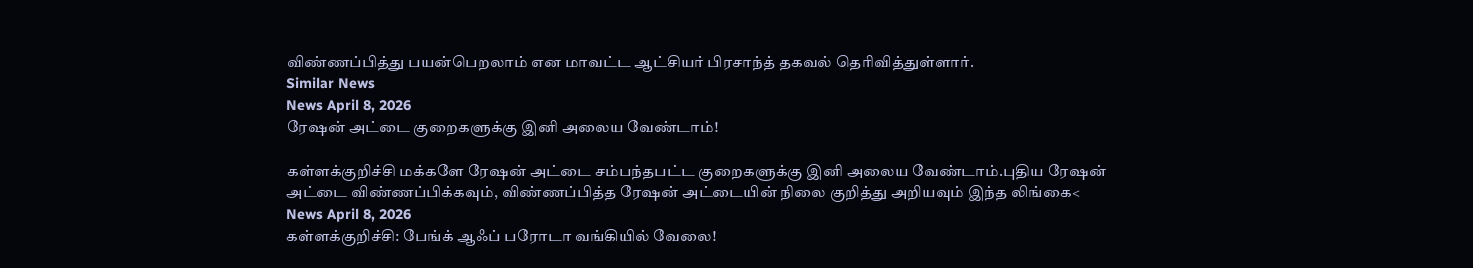விண்ணப்பித்து பயன்பெறலாம் என மாவட்ட ஆட்சியர் பிரசாந்த் தகவல் தெரிவித்துள்ளார்.
Similar News
News April 8, 2026
ரேஷன் அட்டை குறைகளுக்கு இனி அலைய வேண்டாம்!

கள்ளக்குறிச்சி மக்களே ரேஷன் அட்டை சம்பந்தபட்ட குறைகளுக்கு இனி அலைய வேண்டாம்.புதிய ரேஷன் அட்டை விண்ணப்பிக்கவும், விண்ணப்பித்த ரேஷன் அட்டையின் நிலை குறித்து அறியவும் இந்த லிங்கை<
News April 8, 2026
கள்ளக்குறிச்சி: பேங்க் ஆஃப் பரோடா வங்கியில் வேலை!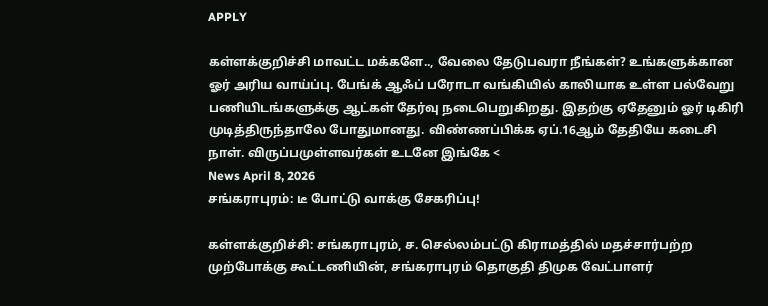APPLY

கள்ளக்குறிச்சி மாவட்ட மக்களே.., வேலை தேடுபவரா நீங்கள்? உங்களுக்கான ஓர் அரிய வாய்ப்பு. பேங்க் ஆஃப் பரோடா வங்கியில் காலியாக உள்ள பல்வேறு பணியிடங்களுக்கு ஆட்கள் தேர்வு நடைபெறுகிறது. இதற்கு ஏதேனும் ஓர் டிகிரி முடித்திருந்தாலே போதுமானது. விண்ணப்பிக்க ஏப்.16ஆம் தேதியே கடைசி நாள். விருப்பமுள்ளவர்கள் உடனே இங்கே <
News April 8, 2026
சங்கராபுரம்: டீ போட்டு வாக்கு சேகரிப்பு!

கள்ளக்குறிச்சி: சங்கராபுரம், ச. செல்லம்பட்டு கிராமத்தில் மதச்சார்பற்ற முற்போக்கு கூட்டணியின், சங்கராபுரம் தொகுதி திமுக வேட்பாளர்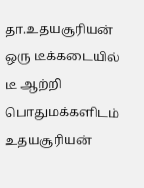தா.உதயசூரியன் ஒரு டீக்கடையில் டீ ஆற்றி பொதுமக்களிடம் உதயசூரியன்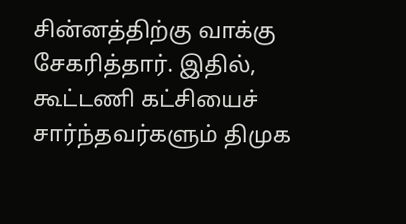சின்னத்திற்கு வாக்கு சேகரித்தார். இதில், கூட்டணி கட்சியைச் சார்ந்தவர்களும் திமுக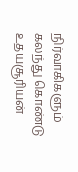நிர்வாகிகளும் கலந்து கொண்டு உதயசூரியன்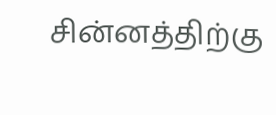சின்னத்திற்கு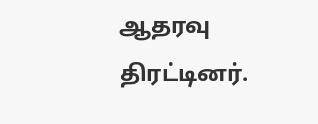ஆதரவு திரட்டினர்.